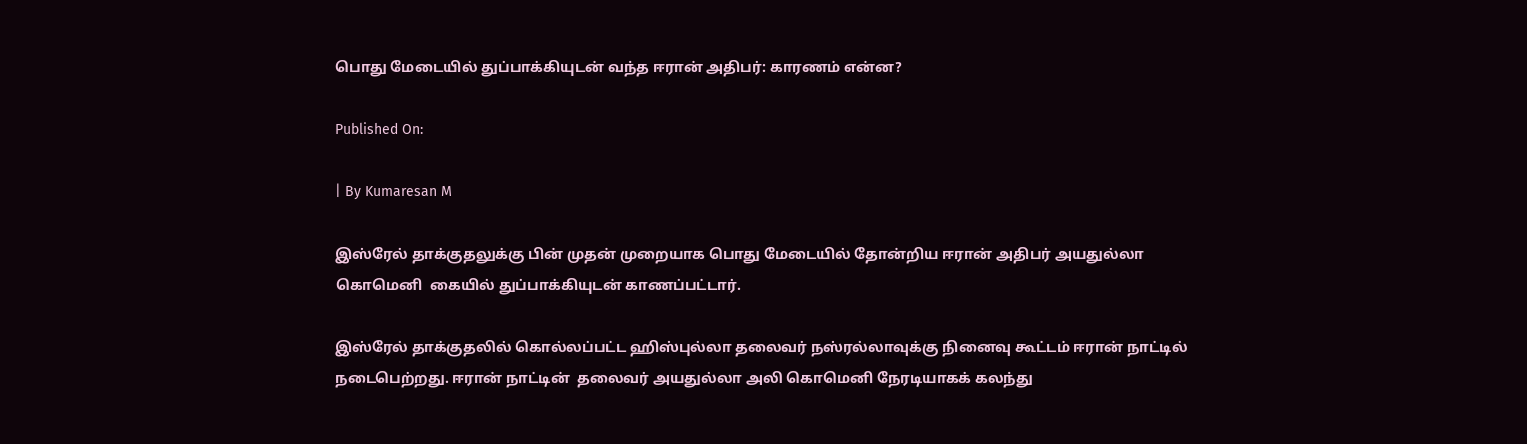பொது மேடையில் துப்பாக்கியுடன் வந்த ஈரான் அதிபர்: காரணம் என்ன?

Published On:

| By Kumaresan M

இஸ்ரேல் தாக்குதலுக்கு பின் முதன் முறையாக பொது மேடையில் தோன்றிய ஈரான் அதிபர் அயதுல்லா கொமெனி  கையில் துப்பாக்கியுடன் காணப்பட்டார்.

இஸ்ரேல் தாக்குதலில் கொல்லப்பட்ட ஹிஸ்புல்லா தலைவர் நஸ்ரல்லாவுக்கு நினைவு கூட்டம் ஈரான் நாட்டில் நடைபெற்றது. ஈரான் நாட்டின்  தலைவர் அயதுல்லா அலி கொமெனி நேரடியாகக் கலந்து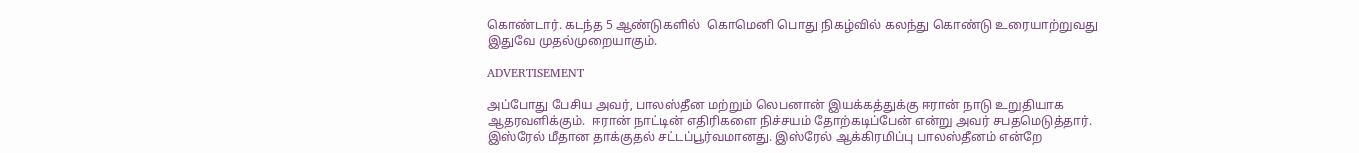கொண்டார். கடந்த 5 ஆண்டுகளில்  கொமெனி பொது நிகழ்வில் கலந்து கொண்டு உரையாற்றுவது இதுவே முதல்முறையாகும்.

ADVERTISEMENT

அப்போது பேசிய அவர், பாலஸ்தீன மற்றும் லெபனான் இயக்கத்துக்கு ஈரான் நாடு உறுதியாக ஆதரவளிக்கும்.  ஈரான் நாட்டின் எதிரிகளை நிச்சயம் தோற்கடிப்பேன் என்று அவர் சபதமெடுத்தார்.   இஸ்ரேல் மீதான தாக்குதல் சட்டப்பூர்வமானது. இஸ்ரேல் ஆக்கிரமிப்பு பாலஸ்தீனம் என்றே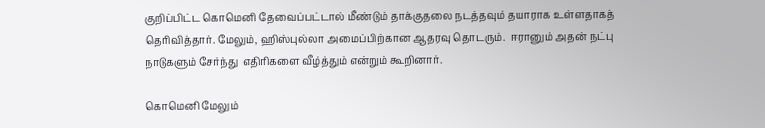குறிப்பிட்ட கொமெனி தேவைப்பட்டால் மீண்டும் தாக்குதலை நடத்தவும் தயாராக உள்ளதாகத் தெரிவித்தார். மேலும், ஹிஸ்புல்லா அமைப்பிற்கான ஆதரவு தொடரும்.  ஈரானும் அதன் நட்பு நாடுகளும் சேர்ந்து  எதிரிகளை வீழ்த்தும் என்றும் கூறினார்.

கொமெனி மேலும்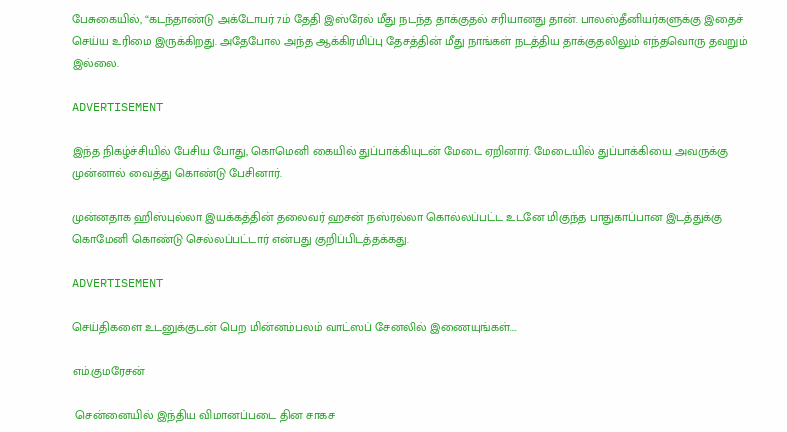பேசுகையில், “கடந்தாண்டு அக்டோபர் 7ம் தேதி இஸ்ரேல் மீது நடந்த தாக்குதல் சரியானது தான். பாலஸ்தீனியர்களுக்கு இதைச் செய்ய உரிமை இருக்கிறது. அதேபோல அந்த ஆக்கிரமிப்பு தேசத்தின் மீது நாங்கள் நடத்திய தாக்குதலிலும் எந்தவொரு தவறும் இல்லை.

ADVERTISEMENT

இந்த நிகழ்ச்சியில் பேசிய போது, கொமெனி கையில் துப்பாக்கியுடன் மேடை ஏறினார். மேடையில் துப்பாக்கியை அவருக்கு முன்னால் வைத்து கொண்டு பேசினார்.

முன்னதாக ஹிஸ்புல்லா இயக்கத்தின் தலைவர் ஹசன் நஸ்ரல்லா கொல்லப்பட்ட உடனே மிகுந்த பாதுகாப்பான இடத்துக்கு கொமேனி கொண்டு செல்லப்பட்டார் என்பது குறிப்பிடத்தக்கது.

ADVERTISEMENT

செய்திகளை உடனுக்குடன் பெற மின்னம்பலம் வாட்ஸப் சேனலில் இணையுங்கள்….

எம்.குமரேசன்

 சென்னையில் இந்திய விமானப்படை தின சாகச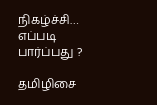நிகழ்ச்சி… எப்படி பார்ப்பது ?

தமிழிசை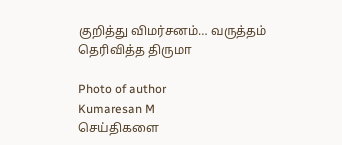குறித்து விமர்சனம்… வருத்தம் தெரிவித்த திருமா

Photo of author
Kumaresan M
செய்திகளை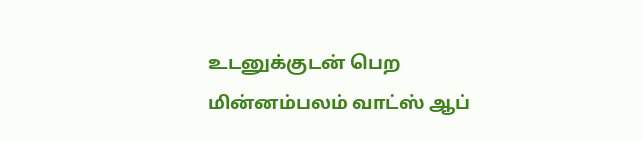உடனுக்குடன் பெற மின்னம்பலம் வாட்ஸ் ஆப்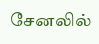சேனலில்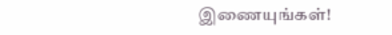இணையுங்கள்!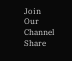Join Our Channel
Share